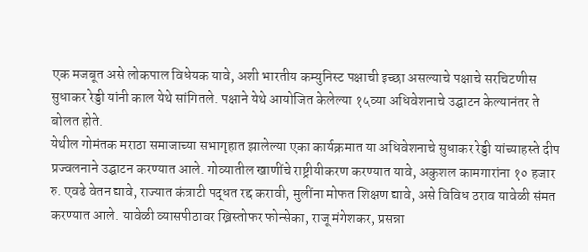एक मजबूत असे लोकपाल विधेयक यावे, अशी भारतीय कम्युनिस्ट पक्षाची इच्छा असल्याचे पक्षाचे सरचिटणीस सुधाकर रेड्डी यांनी काल येथे सांगितले. पक्षाने येथे आयोजित केलेल्या १५व्या अधिवेशनाचे उद्घाटन केल्यानंतर ते बोलत होते.
येथील गोमंतक मराठा समाजाच्या सभागृहात झालेल्या एका कार्यक्रमात या अधिवेशनाचे सुधाकर रेड्डी यांच्याहस्ते दीप प्रज्वलनाने उद्घाटन करण्यात आले. गोव्यातील खाणींचे राष्ट्रीयीकरण करण्यात यावे, अकुशल कामगारांना १० हजार रु. एवढे वेतन द्यावे, राज्यात कंत्राटी पद्धत रद्द करावी, मुलींना मोफत शिक्षण द्यावे, असे विविध ठराव यावेळी संमत करण्यात आले. यावेळी व्यासपीठावर ख्रिस्तोफर फोन्सेका, राजू मंगेशकर, प्रसन्ना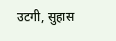उटगी, सुहास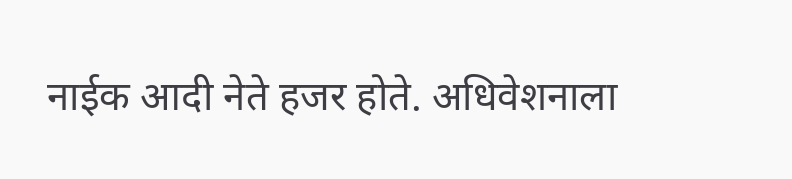नाईक आदी नेते हजर होते. अधिवेशनाला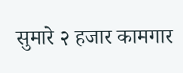सुमारे २ हजार कामगार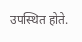उपस्थित होते.